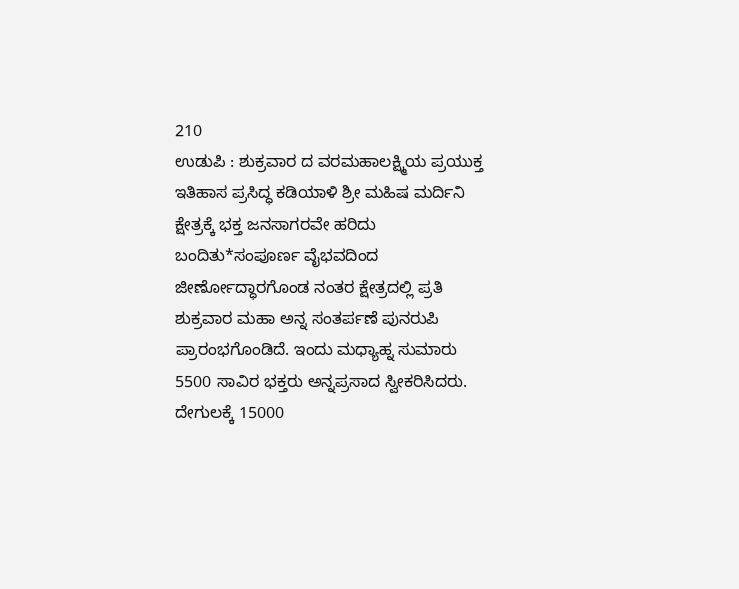210
ಉಡುಪಿ : ಶುಕ್ರವಾರ ದ ವರಮಹಾಲಕ್ಷ್ಮಿಯ ಪ್ರಯುಕ್ತ ಇತಿಹಾಸ ಪ್ರಸಿದ್ಧ ಕಡಿಯಾಳಿ ಶ್ರೀ ಮಹಿಷ ಮರ್ದಿನಿ ಕ್ಷೇತ್ರಕ್ಕೆ ಭಕ್ತ ಜನಸಾಗರವೇ ಹರಿದು ಬಂದಿತು*ಸಂಪೂರ್ಣ ವೈಭವದಿಂದ ಜೀರ್ಣೋದ್ಧಾರಗೊಂಡ ನಂತರ ಕ್ಷೇತ್ರದಲ್ಲಿ ಪ್ರತಿ ಶುಕ್ರವಾರ ಮಹಾ ಅನ್ನ ಸಂತರ್ಪಣೆ ಪುನರುಪಿ ಪ್ರಾರಂಭಗೊಂಡಿದೆ. ಇಂದು ಮಧ್ಯಾಹ್ನ ಸುಮಾರು 5500 ಸಾವಿರ ಭಕ್ತರು ಅನ್ನಪ್ರಸಾದ ಸ್ವೀಕರಿಸಿದರು. ದೇಗುಲಕ್ಕೆ 15000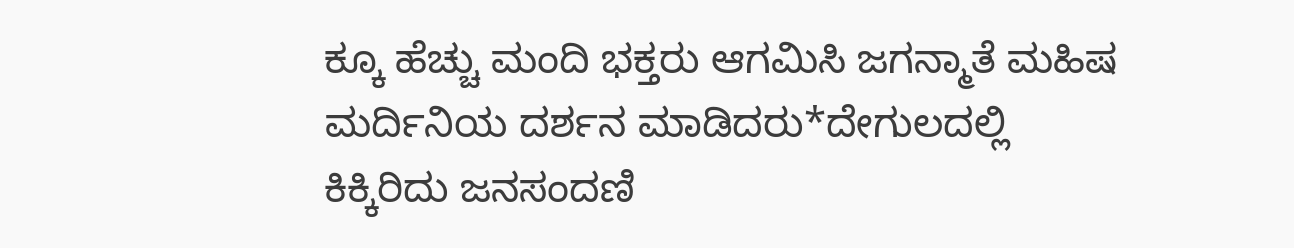ಕ್ಕೂ ಹೆಚ್ಚು ಮಂದಿ ಭಕ್ತರು ಆಗಮಿಸಿ ಜಗನ್ಮಾತೆ ಮಹಿಷ ಮರ್ದಿನಿಯ ದರ್ಶನ ಮಾಡಿದರು*ದೇಗುಲದಲ್ಲಿ ಕಿಕ್ಕಿರಿದು ಜನಸಂದಣಿ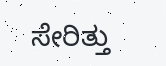ಸೇರಿತ್ತು